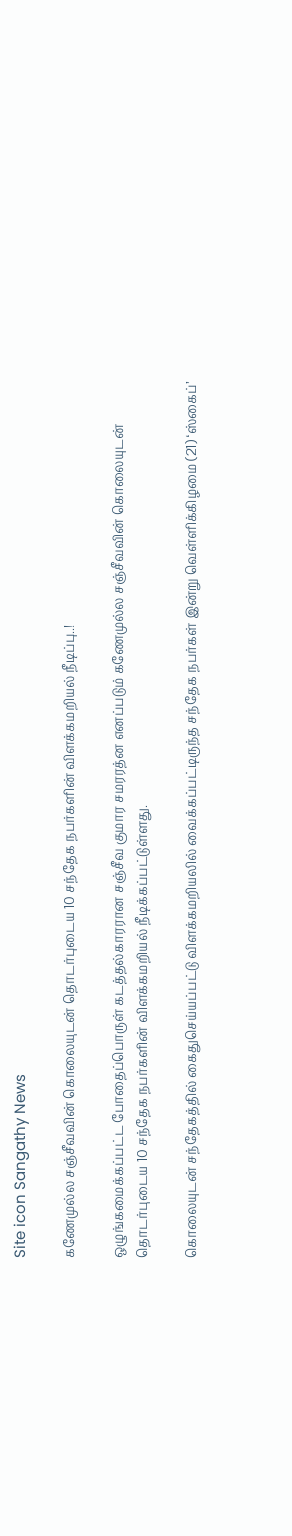Site icon Sangathy News

கணேமுல்ல சஞ்சீவவின் கொலையுடன் தொடர்புடைய 10 சந்தேக நபர்களின் விளக்கமறியல் நீடிப்பு..!

ஒழுங்கமைக்கப்பட்ட போதைப்பொருள் கடத்தல்காரரான சஞ்சீவ குமார சமரரத்ன எனப்படும் கணேமுல்ல சஞ்சீவவின் கொலையுடன் தொடர்புடைய 10 சந்தேக நபர்களின் விளக்கமறியல் நீடிக்கப்பட்டுள்ளது.

கொலையுடன் சந்தேகத்தில் கைதுசெய்யப்பட்டு விளக்கமறியலில் வைக்கப்பட்டிருந்த சந்தேக நபர்கள் இன்று வெள்ளிக்கிழமை (21) ‘ஸ்கைப்’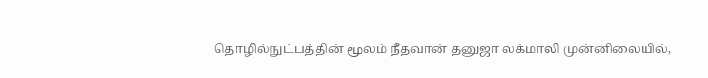தொழில்நுட்பத்தின் மூலம் நீதவான் தனுஜா லக்மாலி முன்னிலையில்,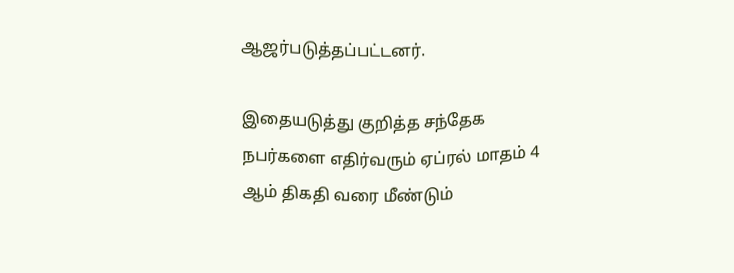ஆஜர்படுத்தப்பட்டனர்.

இதையடுத்து குறித்த சந்தேக நபர்களை எதிர்வரும் ஏப்ரல் மாதம் 4 ஆம் திகதி வரை மீண்டும்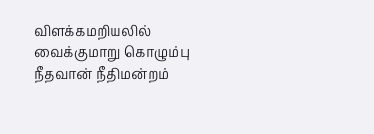விளக்கமறியலில் வைக்குமாறு கொழும்பு நீதவான் நீதிமன்றம்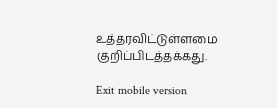உத்தரவிட்டுள்ளமை குறிப்பிடத்தக்கது.

Exit mobile version